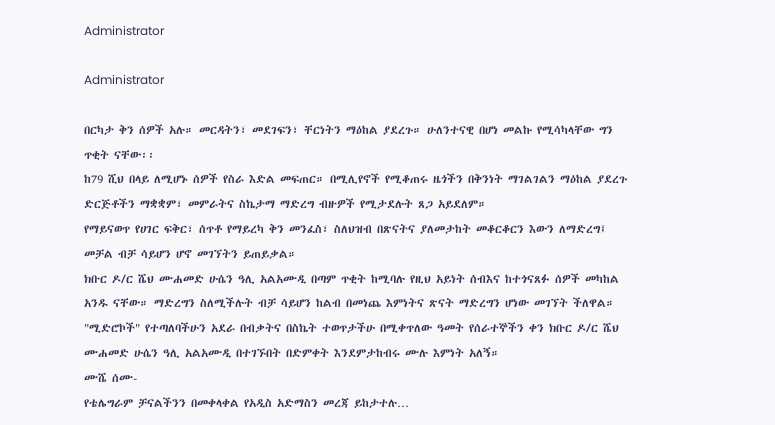Administrator

Administrator

በርካታ ቅን ሰዎች አሉ። መርዳትን፣ መደገፍን፣ ቸርነትን ማዕከል ያደረጉ። ሁለንተናዊ በሆነ መልኩ የሚሳካላቸው ግን ጥቂት ናቸው፡፡
ከ79 ሺህ በላይ ለሚሆኑ ሰዎች የስራ እድል መፍጠር። በሚሊየኖች የሚቆጠሩ ዜጎችን በቅንነት ማገልገልን ማዕከል ያደረጉ ድርጅቶችን ማቋቋም፣ መምራትና ስኬታማ ማድረግ ብዙዎች የሚታደሉት ጸጋ አይደለም።
የማይናወጥ የሀገር ፍቅር፣ ሰጥቶ የማይረካ ቅን መንፈስ፣ ስለህዝብ በጽናትና ያለመታከት መቆርቆርን እውን ለማድረግ፤ መቻል ብቻ ሳይሆን ሆኖ መገኘትን ይጠይቃል።
ክቡር ዶ/ር ሼህ ሙሐመድ ሁሴን ዓሊ አልአሙዲ በጣም ጥቂት ከሚባሉ የዚህ አይነት ሰብእና ከተጎናጸፉ ሰዎች መካከል አንዱ ናቸው። ማድረግን ስለሚችሉት ብቻ ሳይሆን ከልብ በመነጨ እምነትና ጽናት ማድረግን ሆነው መገኘት ችለዋል።
"ሚድሮኮች" የተጣለባችሁን አደራ በብቃትና በስኬት ተወጥታችሁ በሚቀጥለው ዓመት የሰራተኞችን ቀን ክቡር ዶ/ር ሼህ ሙሐመድ ሁሴን ዓሊ አልአሙዲ በተገኙበት በድምቀት እንደምታከብሩ ሙሉ እምነት አለኝ።
ሙሼ ሰሙ-
የቴሌግራም ቻናልችንን በመቀላቀል የአዲስ አድማስን መረጃ ይከታተሉ…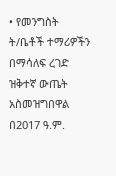• የመንግስት ት/ቤቶች ተማሪዎችን በማሳለፍ ረገድ ዝቅተኛ ውጤት አስመዝግበዋል
በ2017 ዓ.ም.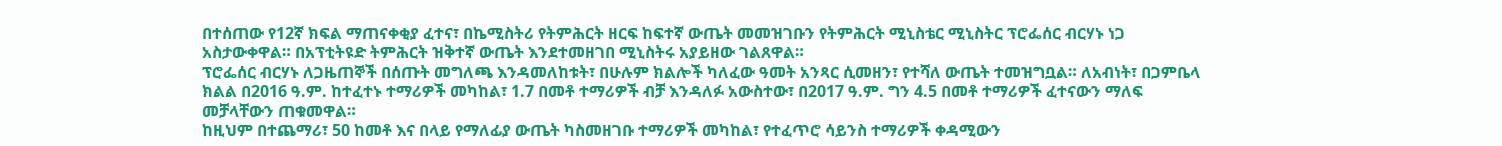በተሰጠው የ12ኛ ክፍል ማጠናቀቂያ ፈተና፣ በኬሚስትሪ የትምሕርት ዘርፍ ከፍተኛ ውጤት መመዝገቡን የትምሕርት ሚኒስቴር ሚኒስትር ፕሮፌሰር ብርሃኑ ነጋ አስታውቀዋል። በአፕቲትዩድ ትምሕርት ዝቅተኛ ውጤት እንደተመዘገበ ሚኒስትሩ አያይዘው ገልጸዋል።
ፕሮፌሰር ብርሃኑ ለጋዜጠኞች በሰጡት መግለጫ እንዳመለከቱት፣ በሁሉም ክልሎች ካለፈው ዓመት አንጻር ሲመዘን፣ የተሻለ ውጤት ተመዝግቧል። ለአብነት፣ በጋምቤላ ክልል በ2016 ዓ.ም. ከተፈተኑ ተማሪዎች መካከል፣ 1.7 በመቶ ተማሪዎች ብቻ እንዳለፉ አውስተው፣ በ2017 ዓ.ም. ግን 4.5 በመቶ ተማሪዎች ፈተናውን ማለፍ መቻላቸውን ጠቁመዋል።
ከዚህም በተጨማሪ፣ 50 ከመቶ እና በላይ የማለፊያ ውጤት ካስመዘገቡ ተማሪዎች መካከል፣ የተፈጥሮ ሳይንስ ተማሪዎች ቀዳሚውን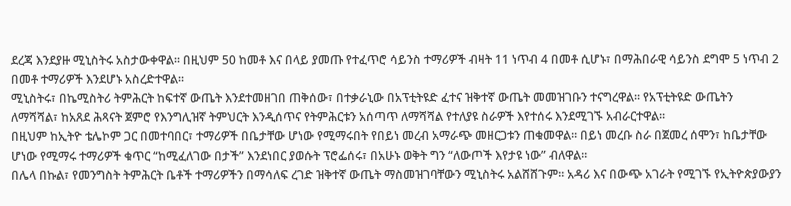ደረጃ እንደያዙ ሚኒስትሩ አስታውቀዋል። በዚህም 50 ከመቶ እና በላይ ያመጡ የተፈጥሮ ሳይንስ ተማሪዎች ብዛት 11 ነጥብ 4 በመቶ ሲሆኑ፣ በማሕበራዊ ሳይንስ ደግሞ 5 ነጥብ 2 በመቶ ተማሪዎች እንደሆኑ አስረድተዋል።
ሚኒስትሩ፣ በኬሚስትሪ ትምሕርት ከፍተኛ ውጤት እንደተመዘገበ ጠቅሰው፣ በተቃራኒው በአፕቲትዩድ ፈተና ዝቅተኛ ውጤት መመዝገቡን ተናግረዋል። የአፕቲትዩድ ውጤትን ለማሻሻል፣ ከአጸደ ሕጻናት ጀምሮ የእንግሊዝኛ ትምህርት እንዲሰጥና የትምሕርቱን አሰጣጥ ለማሻሻል የተለያዩ ስራዎች እየተሰሩ እንደሚገኙ አብራርተዋል።
በዚህም ከኢትዮ ቴሌኮም ጋር በመተባበር፣ ተማሪዎች በቤታቸው ሆነው የሚማሩበት የበይነ መረብ አማራጭ መዘርጋቱን ጠቁመዋል። በይነ መረቡ ስራ በጀመረ ሰሞን፣ ከቤታቸው ሆነው የሚማሩ ተማሪዎች ቁጥር “ከሚፈለገው በታች” እንደነበር ያወሱት ፕሮፌሰሩ፣ በአሁኑ ወቅት ግን “ለውጦች እየታዩ ነው” ብለዋል።
በሌላ በኩል፣ የመንግስት ትምሕርት ቤቶች ተማሪዎችን በማሳለፍ ረገድ ዝቅተኛ ውጤት ማስመዝገባቸውን ሚኒስትሩ አልሸሸጉም። አዳሪ እና በውጭ አገራት የሚገኙ የኢትዮጵያውያን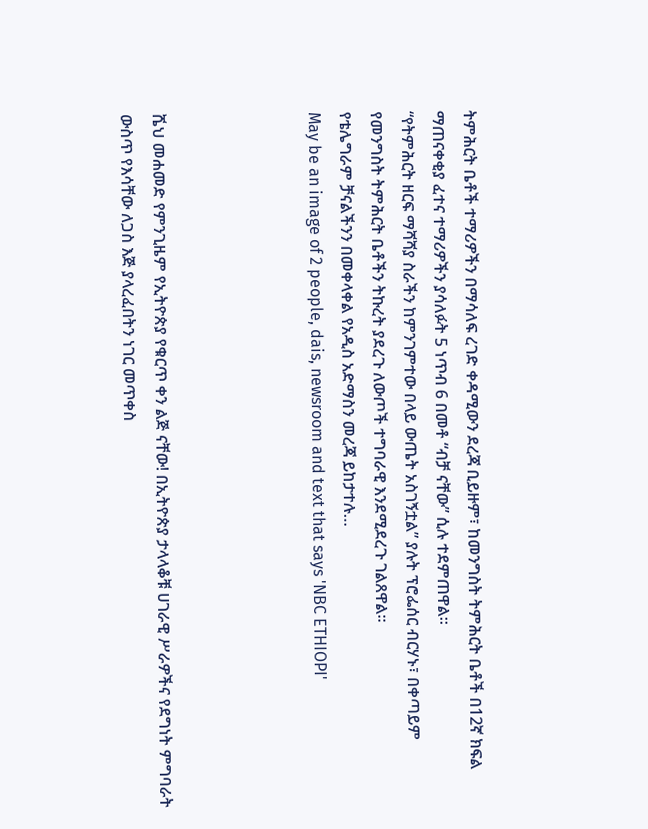ትምሕርት ቤቶች ተማሪዎችን በማሳለፍ ረገድ ቀዳሚውን ደረጃ ቢይዙም፣ ከመንግስት ትምሕርት ቤቶች በ12ኛ ክፍል ማጠናቀቂያ ፈተና ተማሪዎችን ያሳለፉት 5 ነጥብ 6 በመቶ “ብቻ ናቸው” ሲሉ ተደምጠዋል።
“የትምሕርት ዘርፍ ማሻሻያ ስራችን ከምንገምተው በላይ ውጤት አስገኝቷል” ያሉት ፕሮፌሰር ብርሃኑ፣ በቀጣይም የመንግስት ትምሕርት ቤቶችን ትኩረት ያደረጉ ለውጦች ተግባራዊ እንደሚደረጉ ገልጸዋል።
የቴሌግራም ቻናልችንን በመቀላቀል የአዲስ አድማስን መረጃ ይከታተሉ…
May be an image of 2 people, dais, newsroom and text that says 'NBC ETHIOPI'




ሼህ መሐመድ የምንጊዜም የኢትዮጵያ የቁርጥ ቀን ልጅ ናቸው! በኢትዮጵያ ታላላቆቹ ሀገራዊ ሥራዎችና የደግነት ምግባራት ውስጥ የእሳቸው ለጋስ እጅ ያላረፈበትን ነገር መጥቀስ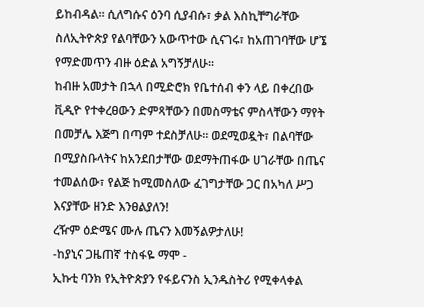ይከብዳል። ሲለግሱና ዕንባ ሲያብሱ፣ ቃል እስኪቸግራቸው ስለኢትዮጵያ የልባቸውን አውጥተው ሲናገሩ፣ ከአጠገባቸው ሆኜ የማድመጥን ብዙ ዕድል አግኝቻለሁ።
ከብዙ አመታት በኋላ በሚድሮክ የቤተሰብ ቀን ላይ በቀረበው ቪዲዮ የተቀረፀውን ድምጻቸውን በመስማቴና ምስላቸውን ማየት በመቻሌ እጅግ በጣም ተደስቻለሁ። ወደሚወዷት፣ በልባቸው በሚያስቡላትና ከአንደበታቸው ወደማትጠፋው ሀገራቸው በጤና ተመልሰው፣ የልጅ ከሚመስለው ፈገግታቸው ጋር በአካለ ሥጋ እናያቸው ዘንድ እንፀልያለን!
ረዥም ዕድሜና ሙሉ ጤናን እመኝልዎታለሁ!
-ከያኒና ጋዜጠኛ ተስፋዬ ማሞ -
ኢኩቲ ባንክ የኢትዮጵያን የፋይናንስ ኢንዱስትሪ የሚቀላቀል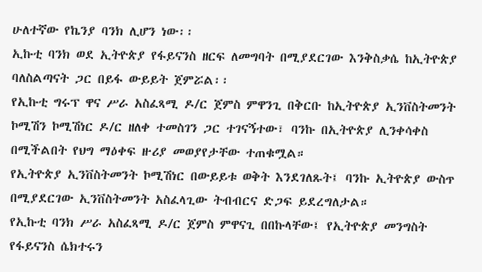ሁለተኛው የኬንያ ባንክ ሊሆን ነው፡፡
ኢኩቲ ባንክ ወደ ኢትዮጵያ የፋይናንስ ዘርፍ ለመግባት በሚያደርገው እንቅስቃሴ ከኢትዮጵያ ባለስልጣናት ጋር በይፋ ውይይት ጀምሯል፡፡
የኢኩቲ ግሩፕ ዋና ሥራ አስፈጻሚ ዶ/ር ጀምስ ምዋንጊ በቅርቡ ከኢትዮጵያ ኢንቨስትመንት ኮሚሽን ኮሚሽነር ዶ/ር ዘለቀ ተመስገን ጋር ተገናኝተው፣ ባንኩ በኢትዮጵያ ሊንቀሳቀስ በሚችልበት የህግ ማዕቀፍ ዙሪያ መወያየታቸው ተጠቁሟል።
የኢትዮጵያ ኢንቨስትመንት ኮሚሽነር በውይይቱ ወቅት እንደገለጹት፤ ባንኩ ኢትዮጵያ ውስጥ በሚያደርገው ኢንቨስትመንት አስፈላጊው ትብብርና ድጋፍ ይደረግለታል።
የኢኩቲ ባንክ ሥራ አስፈጻሚ ዶ/ር ጀምስ ምዋናጊ በበኩላቸው፤ የኢትዮጵያ መንግስት የፋይናንስ ሴክተሩን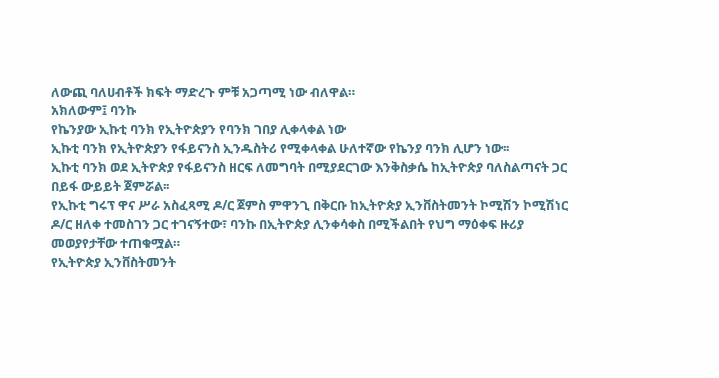ለውጪ ባለሀብቶች ክፍት ማድረጉ ምቹ አጋጣሚ ነው ብለዋል።
አክለውም፤ ባንኩ
የኬንያው ኢኩቲ ባንክ የኢትዮጵያን የባንክ ገበያ ሊቀላቀል ነው
ኢኩቲ ባንክ የኢትዮጵያን የፋይናንስ ኢንዱስትሪ የሚቀላቀል ሁለተኛው የኬንያ ባንክ ሊሆን ነው፡፡
ኢኩቲ ባንክ ወደ ኢትዮጵያ የፋይናንስ ዘርፍ ለመግባት በሚያደርገው እንቅስቃሴ ከኢትዮጵያ ባለስልጣናት ጋር በይፋ ውይይት ጀምሯል፡፡
የኢኩቲ ግሩፕ ዋና ሥራ አስፈጻሚ ዶ/ር ጀምስ ምዋንጊ በቅርቡ ከኢትዮጵያ ኢንቨስትመንት ኮሚሽን ኮሚሽነር ዶ/ር ዘለቀ ተመስገን ጋር ተገናኝተው፣ ባንኩ በኢትዮጵያ ሊንቀሳቀስ በሚችልበት የህግ ማዕቀፍ ዙሪያ መወያየታቸው ተጠቁሟል።
የኢትዮጵያ ኢንቨስትመንት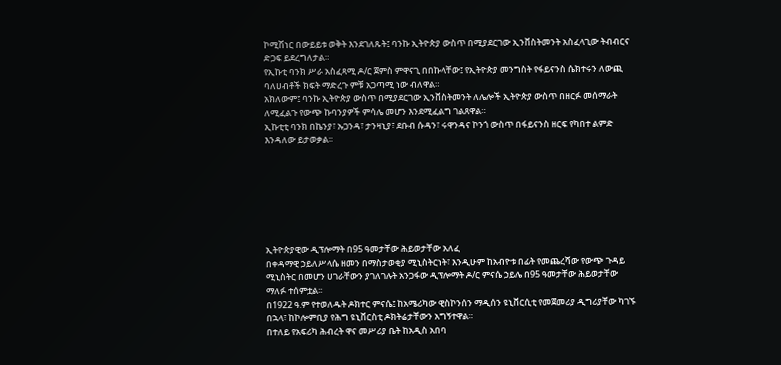ኮሚሽነር በውይይቱ ወቅት እንደገለጹት፤ ባንኩ ኢትዮጵያ ውስጥ በሚያደርገው ኢንቨስትመንት አስፈላጊው ትብብርና ድጋፍ ይደረግለታል።
የኢኩቲ ባንክ ሥራ አስፈጻሚ ዶ/ር ጀምስ ምዋናጊ በበኩላቸው፤ የኢትዮጵያ መንግስት የፋይናንስ ሴክተሩን ለውጪ ባለሀብቶች ክፍት ማድረጉ ምቹ አጋጣሚ ነው ብለዋል።
አክለውም፤ ባንኩ ኢትዮጵያ ውስጥ በሚያደርገው ኢንቨስትመንት ለሌሎች ኢትዮጵያ ውስጥ በዘርፉ መሰማራት ለሚፈልጉ የውጭ ኩባንያዎች ምሳሌ መሆን እንደሚፈልግ ገልጸዋል።
ኢኩቲቲ ባንክ በኬንያ፣ ኡጋንዳ፣ ታንዛኒያ፣ ደቡብ ሱዳን፣ ሩዋንዳና ኮንጎ ውስጥ በፋይናንስ ዘርፍ የካበተ ልምድ እንዳለው ይታወቃል፡፡







ኢትዮጵያዊው ዲፕሎማት በ95 ዓመታቸው ሕይወታቸው አለፈ
በቀዳማዊ ኃይለሥላሴ ዘመን በማስታወቂያ ሚኒስትርነት፣ እንዲሁም ከአብዮቱ በፊት የመጨረሻው የውጭ ጉዳይ ሚኒስትር በመሆን ሀገራቸውን ያገለገሉት አንጋፋው ዲፕሎማት ዶ/ር ምናሴ ኃይሌ በ95 ዓመታቸው ሕይወታቸው ማለፉ ተሰምቷል፡፡
በ1922 ዓ.ም የተወለዱት ዶክተር ምናሴ፤ ከአሜሪካው ዊስኮንሰን ማዲሰን ዩኒቨርሲቲ የመጀመሪያ ዲግሪያቸው ካገኙ በኋላ፣ ከኮሎምቢያ የሕግ ዩኒቨርስቲ ዶክትሬታቸውን አግኝተዋል።
በተለይ የአፍሪካ ሕብረት ዋና መሥሪያ ቤት ከአዲስ አበባ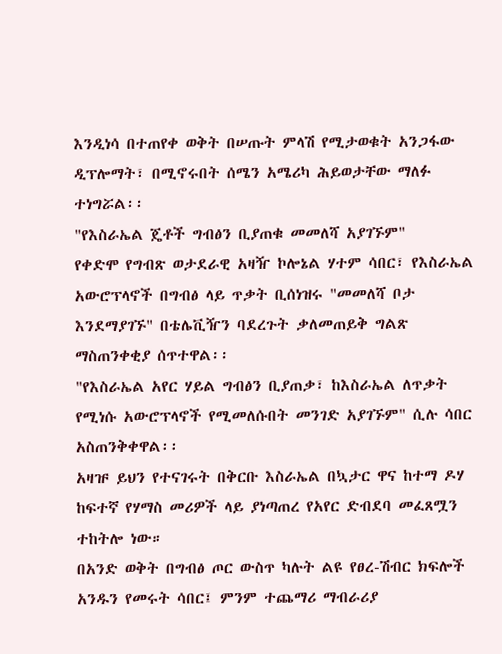እንዲነሳ በተጠየቀ ወቅት በሠጡት ምላሽ የሚታወቁት አንጋፋው ዲፕሎማት፣ በሚኖሩበት ሰሜን አሜሪካ ሕይወታቸው ማለፉ ተነግሯል፡፡
"የእስራኤል ጄቶች ግብፅን ቢያጠቁ መመለሻ አያገኙም"
የቀድሞ የግብጽ ወታደራዊ አዛዥ ኮሎኔል ሃተም ሳበር፣ የእስራኤል አውሮፕላኖች በግብፅ ላይ ጥቃት ቢሰነዝሩ "መመለሻ ቦታ እንደማያገኙ" በቴሌቪዥን ባደረጉት ቃለመጠይቅ ግልጽ ማስጠንቀቂያ ሰጥተዋል፡፡
"የእስራኤል አየር ሃይል ግብፅን ቢያጠቃ፣ ከእስራኤል ለጥቃት የሚነሱ አውሮፕላኖች የሚመለሱበት መንገድ አያገኙም" ሲሉ ሳበር አስጠንቅቀዋል፡፡
አዛዡ ይህን የተናገሩት በቅርቡ እስራኤል በኳታር ዋና ከተማ ዶሃ ከፍተኛ የሃማስ መሪዎች ላይ ያነጣጠረ የአየር ድብደባ መፈጸሟን ተከትሎ ነው።
በአንድ ወቅት በግብፅ ጦር ውስጥ ካሉት ልዩ የፀረ-ሽብር ክፍሎች አንዱን የመሩት ሳበር፤ ምንም ተጨማሪ ማብራሪያ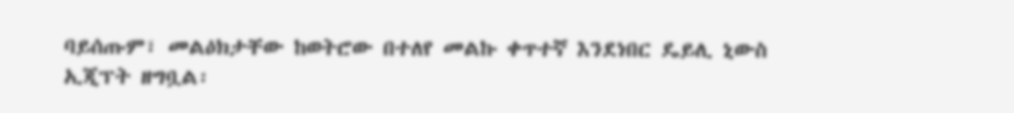ባይሰጡም፣ መልዕክታቸው ከወትሮው በተለየ መልኩ ቀጥተኛ እንደነበር ዴይሊ ኒውስ ኢጂፕት ዘግቧል፡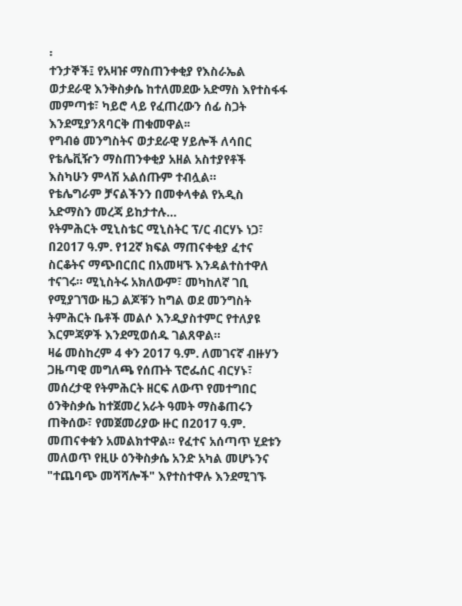፡
ተንታኞች፤ የአዛዡ ማስጠንቀቂያ የእስራኤል ወታደራዊ እንቅስቃሴ ከተለመደው አድማስ እየተስፋፋ መምጣቱ፣ ካይሮ ላይ የፈጠረውን ሰፊ ስጋት እንደሚያንጸባርቅ ጠቁመዋል፡፡
የግብፅ መንግስትና ወታደራዊ ሃይሎች ለሳበር የቴሌቪዥን ማስጠንቀቂያ አዘል አስተያየቶች እስካሁን ምላሽ አልሰጡም ተብሏል።
የቴሌግራም ቻናልችንን በመቀላቀል የአዲስ አድማስን መረጃ ይከታተሉ…
የትምሕርት ሚኒስቴር ሚኒስትር ፕ/ር ብርሃኑ ነጋ፣ በ2017 ዓ.ም. የ12ኛ ክፍል ማጠናቀቂያ ፈተና ስርቆትና ማጭበርበር በአመዛኙ እንዳልተስተዋለ ተናገሩ። ሚኒስትሩ አክለውም፣ መካከለኛ ገቢ የሚያገኘው ዜጋ ልጆቹን ከግል ወደ መንግስት ትምሕርት ቤቶች መልሶ እንዲያስተምር የተለያዩ እርምጃዎች እንደሚወሰዱ ገልጸዋል።
ዛሬ መስከረም 4 ቀን 2017 ዓ.ም. ለመገናኛ ብዙሃን ጋዜጣዊ መግለጫ የሰጡት ፕሮፌሰር ብርሃኑ፣ መሰረታዊ የትምሕርት ዘርፍ ለውጥ የመተግበር ዕንቅስቃሴ ከተጀመረ አራት ዓመት ማስቆጠሩን ጠቅሰው፣ የመጀመሪያው ዙር በ2017 ዓ.ም. መጠናቀቁን አመልክተዋል። የፈተና አሰጣጥ ሂደቱን መለወጥ የዚሁ ዕንቅስቃሴ አንድ አካል መሆኑንና "ተጨባጭ መሻሻሎች" እየተስተዋሉ እንደሚገኙ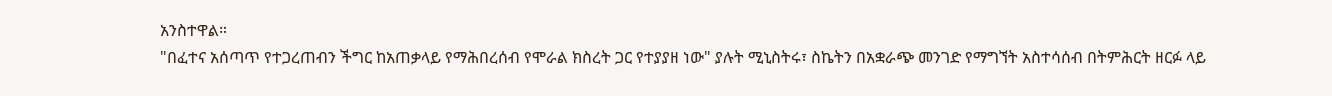አንስተዋል።
"በፈተና አሰጣጥ የተጋረጠብን ችግር ከአጠቃላይ የማሕበረሰብ የሞራል ክስረት ጋር የተያያዘ ነው" ያሉት ሚኒስትሩ፣ ስኬትን በአቋራጭ መንገድ የማግኘት አስተሳሰብ በትምሕርት ዘርፉ ላይ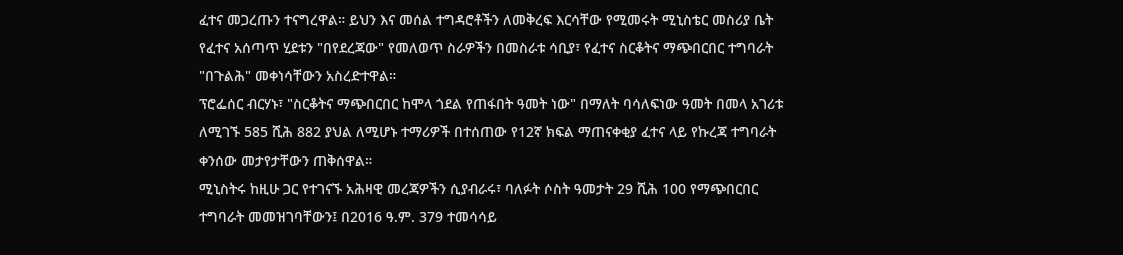ፈተና መጋረጡን ተናግረዋል። ይህን እና መሰል ተግዳሮቶችን ለመቅረፍ እርሳቸው የሚመሩት ሚኒስቴር መስሪያ ቤት የፈተና አሰጣጥ ሂደቱን "በየደረጃው" የመለወጥ ስራዎችን በመስራቱ ሳቢያ፣ የፈተና ስርቆትና ማጭበርበር ተግባራት "በጉልሕ" መቀነሳቸውን አስረድተዋል።
ፕሮፌሰር ብርሃኑ፣ "ስርቆትና ማጭበርበር ከሞላ ጎደል የጠፋበት ዓመት ነው" በማለት ባሳለፍነው ዓመት በመላ አገሪቱ ለሚገኙ 585 ሺሕ 882 ያህል ለሚሆኑ ተማሪዎች በተሰጠው የ12ኛ ክፍል ማጠናቀቂያ ፈተና ላይ የኩረጃ ተግባራት ቀንሰው መታየታቸውን ጠቅሰዋል።
ሚኒስትሩ ከዚሁ ጋር የተገናኙ አሕዛዊ መረጃዎችን ሲያብራሩ፣ ባለፉት ሶስት ዓመታት 29 ሺሕ 100 የማጭበርበር ተግባራት መመዝገባቸውን፤ በ2016 ዓ.ም. 379 ተመሳሳይ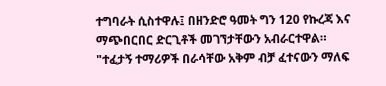ተግባራት ሲስተዋሉ፤ በዘንድሮ ዓመት ግን 120 የኩረጃ እና ማጭበርበር ድርጊቶች መገኘታቸውን አብራርተዋል።
"ተፈታኝ ተማሪዎች በራሳቸው አቅም ብቻ ፈተናውን ማለፍ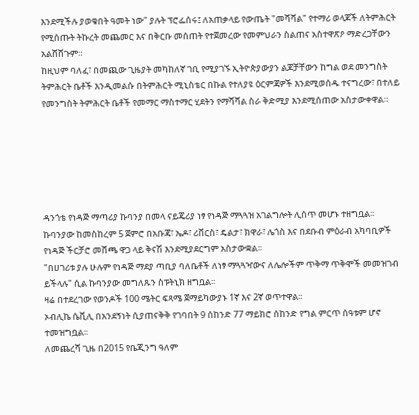እንደሚችሉ ያወቁበት ዓመት ነው" ያሉት ፕሮፌሰሩ፤ ለአጠቃላይ የውጤት "መሻሻል" የተማሪ ወላጆች ለትምሕርት የሚሰጡት ትኩረት መጨመር እና በቅርቡ መሰጠት የተጀመረው የመምህራን ስልጠና አስተዋጽዖ ማድረጋቸውን አልሸሸጉም።
ከዚህም ባለፈ፣ በመጪው ጊዜያት መካከለኛ ገቢ የሚያገኙ ኢትዮጵያውያን ልጆቻቸውን ከግል ወደ መንግስት ትምሕርት ቤቶች እንዲመልሱ በትምሕርት ሚኒስቴር በኩል የተለያዩ ዕርምጃዎች እንደሚወሰዱ ተናግረው፣ በተለይ የመንግስት ትምሕርት ቤቶች የመማር ማስተማር ሂደትን የማሻሻል ስራ ቅድሚያ እንደሚሰጠው አስታውቀዋል።






ዳንጎቴ የነዳጅ ማጣሪያ ኩባንያ በመላ ናይጄሪያ ነፃ የነዳጅ ማጓጓዝ አገልግሎት ሊሰጥ መሆኑ ተዘግቧል፡፡
ኩባንያው ከመስከረም 5 ጀምሮ በአቡጃ፣ ኤዶ፣ ሪቨርስ፣ ዴልታ፣ ክዋራ፣ ሌጎስ እና በደቡብ ምዕራብ አካባቢዎች የነዳጅ ችርቻሮ መሸጫ ዋጋ ላይ ቅናሽ እንደሚያደርግም አስታውቋል፡፡
"በሀገሪቱ ያሉ ሁሉም የነዳጅ ማደያ ጣቢያ ባለቤቶች ለነፃ ማጓጓዣውና ለሌሎችም ጥቅማ ጥቅሞች መመዝገብ ይችላሉ" ሲል ኩባንያው መግለጹን ስፑትኒክ ዘግቧል፡፡
ዛሬ በተደረገው የወንዶች 100 ሜትር ፍጻሜ ጀማይካውያኑ 1ኛ እና 2ኛ ወጥተዋል፡፡
ኦብሊኬ ሴቪሊ በአንደኝነት ሲያጠናቅቅ የገባበት 9 ሰከንድ 77 ማይክሮ ሰከንድ የግል ምርጥ ሰዓቱም ሆኖ ተመዝግቧል፡፡
ለመጨረሻ ጊዜ በ2015 የቤጂንግ ዓለም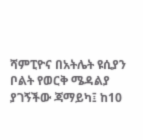ሻምፒዮና በአትሌት ዩሲያን ቦልት የወርቅ ሜዳልያ ያገኝችው ጃማይካ፤ ከ10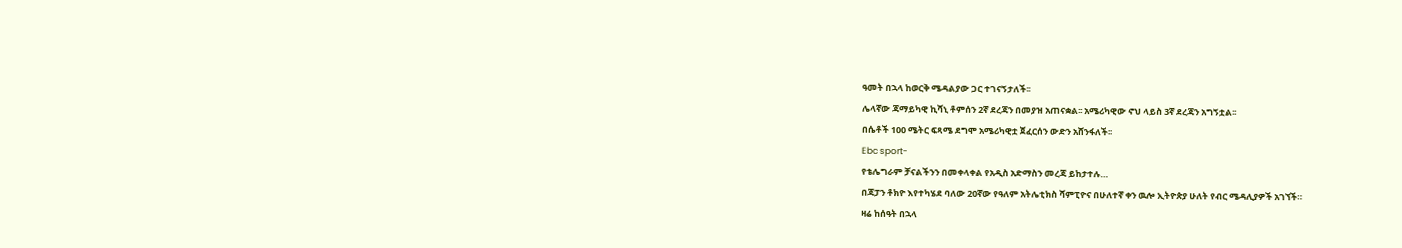ዓመት በኋላ ከወርቅ ሜዳልያው ጋር ተገናኝታለች፡፡
ሌላኛው ጃማይካዊ ኪሻኒ ቶምሰን 2ኛ ደረጃን በመያዝ አጠናቋል፡፡ አሜሪካዊው ኖህ ላይስ 3ኛ ደረጃን አግኝቷል፡፡
በሴቶች 100 ሜትር ፍጻሜ ደግሞ አሜሪካዊቷ ጀፈርሰን ውድን አሸንፋለች፡፡
Ebc sport-
የቴሌግራም ቻናልችንን በመቀላቀል የአዲስ አድማስን መረጃ ይከታተሉ…
በጃፓን ቶክዮ እየተካሄደ ባለው 20ኛው የዓለም አትሌቲክስ ሻምፒዮና በሁለተኛ ቀን ዉሎ ኢትዮጵያ ሁለት የብር ሜዳሊያዎች አገኘች።
ዛሬ ከሰዓት በኋላ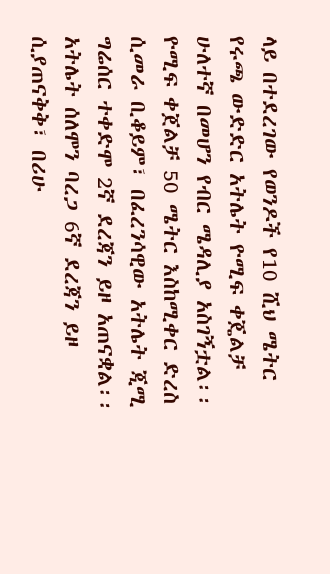ላይ በተደረገው የወንዶች የ10 ሺህ ሜትር የሩጫ ውድድር አትሌት ዮሚፍ ቀጄልቻ ሁለተኛ በመሆን የብር ሜዳሊያ አስገኝቷል፡፡
ዮሚፍ ቀጀልቻ 50 ሜትር እስከሚቀር ድረስ ሲመራ ቢቆይም፣ በፈረንሳዊው አትሌት ጂሚ ግሬሰር ተቀድሞ 2ኛ ደረጃን ይዞ አጠናቋል፡፡
አትሌት ሰለሞን ባረጋ 6ኛ ደረጃን ይዞ ሲያጠናቅቅ፣ በሪሁ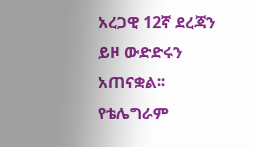አረጋዊ 12ኛ ደረጃን ይዞ ውድድሩን አጠናቋል፡፡
የቴሌግራም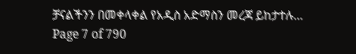ቻናልችንን በመቀላቀል የአዲስ አድማስን መረጃ ይከታተሉ…
Page 7 of 790